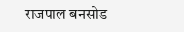राजपाल बनसोड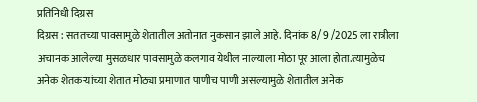प्रतिनिधी दिग्रस
दिग्रस : सततच्या पावसामुळे शेतातील अतोनात नुकसान झाले आहे. दिनांक 8/ 9 /2025 ला रात्रीला अचानक आलेल्या मुसळधार पावसामुळे कलगाव येथील नाल्याला मोठा पूर आला होता.त्यामुळेच अनेक शेतकऱ्यांच्या शेतात मोठ्या प्रमाणात पाणीच पाणी असल्यामुळे शेतातील अनेक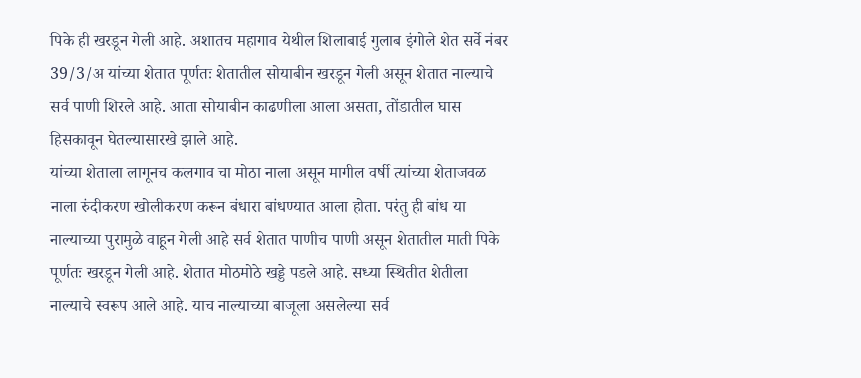पिके ही खरडून गेली आहे. अशातच महागाव येथील शिलाबाई गुलाब इंगोले शेत सर्वे नंबर 39/3/अ यांच्या शेतात पूर्णतः शेतातील सोयाबीन खरडून गेली असून शेतात नाल्याचे सर्व पाणी शिरले आहे. आता सोयाबीन काढणीला आला असता, तोंडातील घास हिसकावून घेतल्यासारखे झाले आहे.
यांच्या शेताला लागूनच कलगाव चा मोठा नाला असून मागील वर्षी त्यांच्या शेताजवळ नाला रुंदीकरण खोलीकरण करून बंधारा बांधण्यात आला होता. परंतु ही बांध या नाल्याच्या पुरामुळे वाहून गेली आहे सर्व शेतात पाणीच पाणी असून शेतातील माती पिके पूर्णतः खरडून गेली आहे. शेतात मोठमोठे खड्डे पडले आहे. सध्या स्थितीत शेतीला नाल्याचे स्वरूप आले आहे. याच नाल्याच्या बाजूला असलेल्या सर्व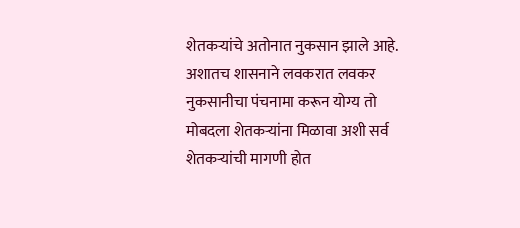शेतकऱ्यांचे अतोनात नुकसान झाले आहे. अशातच शासनाने लवकरात लवकर नुकसानीचा पंचनामा करून योग्य तो मोबदला शेतकऱ्यांना मिळावा अशी सर्व शेतकऱ्यांची मागणी होत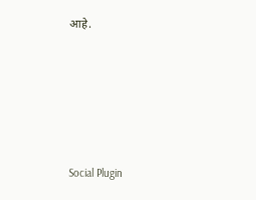आहे.





Social Plugin